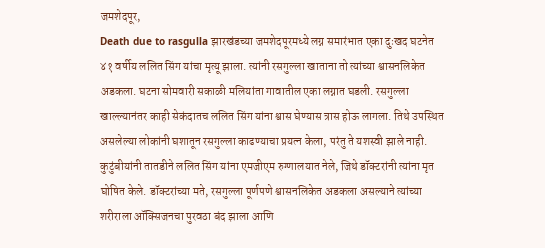जमशेदपूर,
Death due to rasgulla झारखंडच्या जमशेदपूरमध्ये लग्न समारंभात एका दुःखद घटनेत ४१ वर्षीय ललित सिंग यांचा मृत्यू झाला. त्यांनी रसगुल्ला खाताना तो त्यांच्या श्वासनलिकेत अडकला. घटना सोमवारी सकाळी मलियांता गावातील एका लग्नात घडली. रसगुल्ला खाल्ल्यानंतर काही सेकंदातच ललित सिंग यांना श्वास घेण्यास त्रास होऊ लागला. तिथे उपस्थित असलेल्या लोकांनी घशातून रसगुल्ला काढण्याचा प्रयत्न केला, परंतु ते यशस्वी झाले नाही. कुटुंबीयांनी तातडीने ललित सिंग यांना एमजीएम रुग्णालयात नेले, जिथे डॉक्टरांनी त्यांना मृत घोषित केले. डॉक्टरांच्या मते, रसगुल्ला पूर्णपणे श्वासनलिकेत अडकला असल्याने त्यांच्या शरीराला ऑक्सिजनचा पुरवठा बंद झाला आणि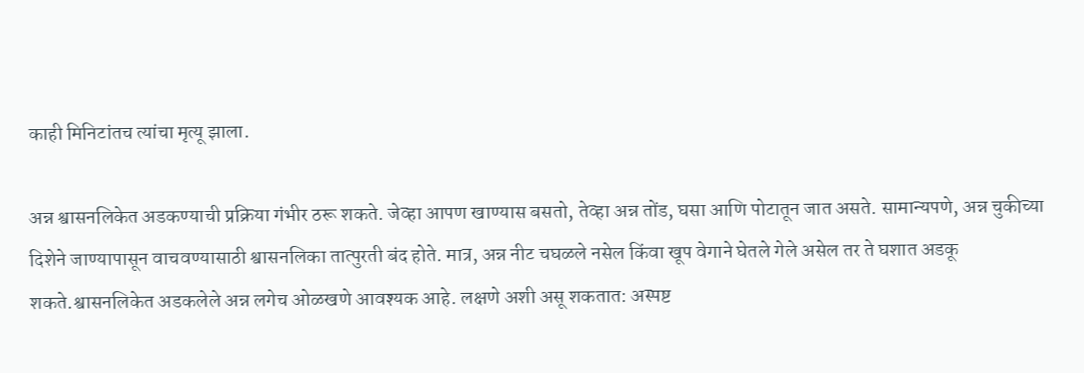काही मिनिटांतच त्यांचा मृत्यू झाला.

अन्न श्वासनलिकेत अडकण्याची प्रक्रिया गंभीर ठरू शकते. जेव्हा आपण खाण्यास बसतो, तेव्हा अन्न तोंड, घसा आणि पोटातून जात असते. सामान्यपणे, अन्न चुकीच्या दिशेने जाण्यापासून वाचवण्यासाठी श्वासनलिका तात्पुरती बंद होते. मात्र, अन्न नीट चघळले नसेल किंवा खूप वेगाने घेतले गेले असेल तर ते घशात अडकू शकते.श्वासनलिकेत अडकलेले अन्न लगेच ओळखणे आवश्यक आहे. लक्षणे अशी असू शकतात: अस्पष्ट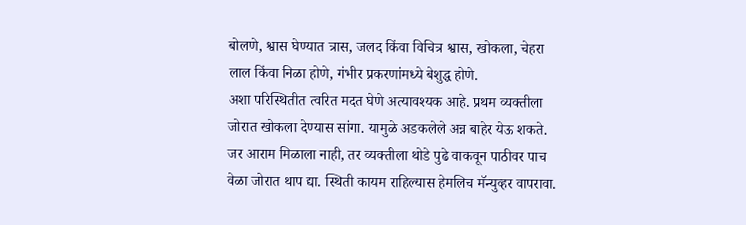बोलणे, श्वास घेण्यात त्रास, जलद किंवा विचित्र श्वास, खोकला, चेहरा लाल किंवा निळा होणे, गंभीर प्रकरणांमध्ये बेशुद्ध होणे.
अशा परिस्थितीत त्वरित मदत घेणे अत्यावश्यक आहे. प्रथम व्यक्तीला जोरात खोकला देण्यास सांगा. यामुळे अडकलेले अन्न बाहेर येऊ शकते. जर आराम मिळाला नाही, तर व्यक्तीला थोडे पुढे वाकवून पाठीवर पाच वेळा जोरात थाप द्या. स्थिती कायम राहिल्यास हेमलिच मॅन्युव्हर वापरावा.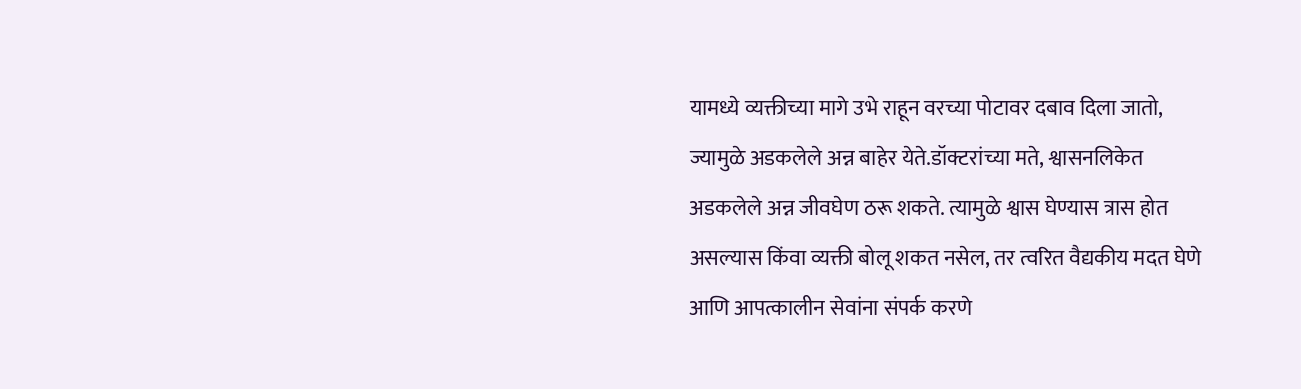यामध्ये व्यक्तीच्या मागे उभे राहून वरच्या पोटावर दबाव दिला जातो, ज्यामुळे अडकलेले अन्न बाहेर येते.डॉक्टरांच्या मते, श्वासनलिकेत अडकलेले अन्न जीवघेण ठरू शकते. त्यामुळे श्वास घेण्यास त्रास होत असल्यास किंवा व्यक्ती बोलू शकत नसेल, तर त्वरित वैद्यकीय मदत घेणे आणि आपत्कालीन सेवांना संपर्क करणे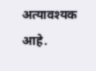अत्यावश्यक आहे.